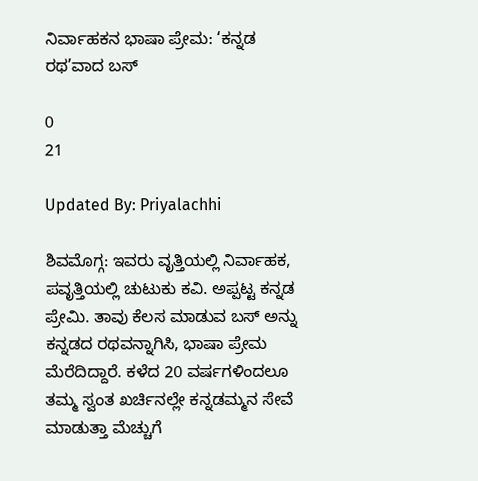ನಿರ್ವಾಹಕನ ಭಾಷಾ ಪ್ರೇಮ: ‘ಕನ್ನಡ ರಥ’ವಾದ ಬಸ್

0
21

Updated By: Priyalachhi

ಶಿವಮೊಗ್ಗ: ಇವರು ವೃತ್ತಿಯಲ್ಲಿ ನಿರ್ವಾಹಕ, ಪವೃತ್ತಿಯಲ್ಲಿ ಚುಟುಕು ಕವಿ. ಅಪ್ಪಟ್ಟ ಕನ್ನಡ ಪ್ರೇಮಿ. ತಾವು ಕೆಲಸ ಮಾಡುವ ಬಸ್ ಅನ್ನು ಕನ್ನಡದ ರಥವನ್ನಾಗಿಸಿ, ಭಾಷಾ ಪ್ರೇಮ ಮೆರೆದಿದ್ದಾರೆ. ಕಳೆದ 20 ವರ್ಷಗಳಿಂದಲೂ ತಮ್ಮ ಸ್ವಂತ ಖರ್ಚಿನಲ್ಲೇ ಕನ್ನಡಮ್ಮನ ಸೇವೆ ಮಾಡುತ್ತಾ ಮೆಚ್ಚುಗೆ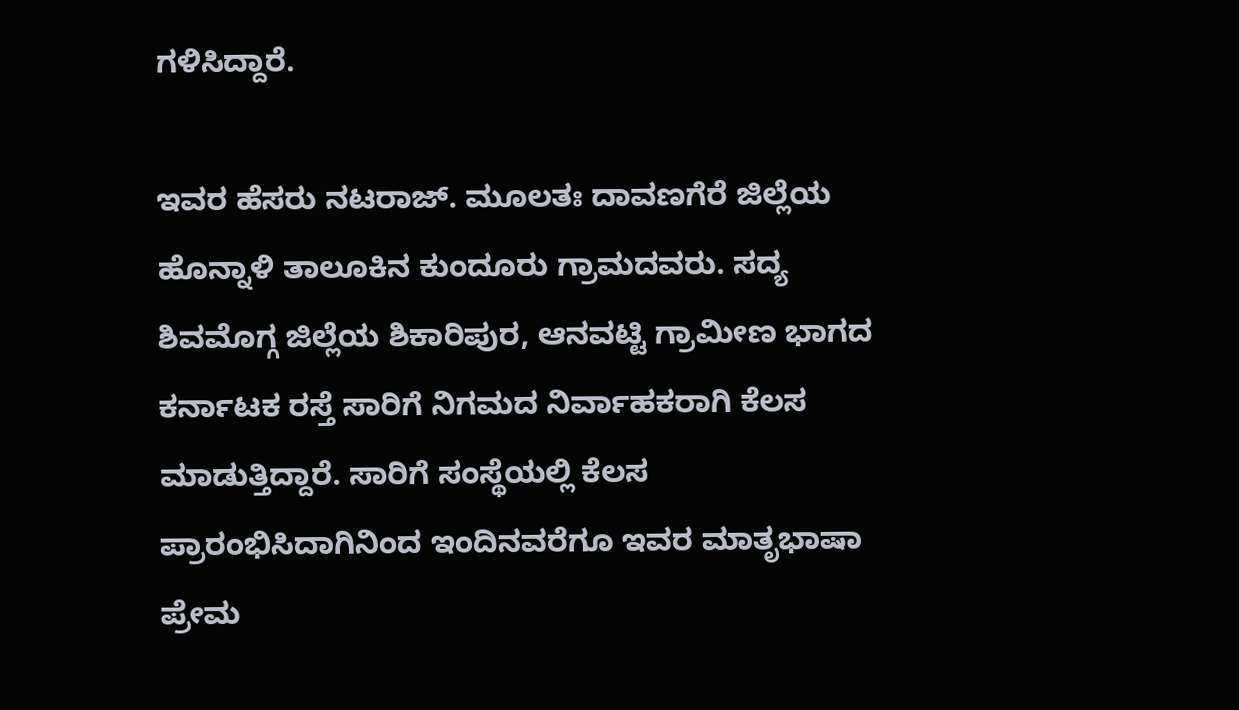ಗಳಿಸಿದ್ದಾರೆ.

ಇವರ ಹೆಸರು ನಟರಾಜ್. ಮೂಲತಃ ದಾವಣಗೆರೆ ಜಿಲ್ಲೆಯ ಹೊನ್ನಾಳಿ ತಾಲೂಕಿನ ಕುಂದೂರು ಗ್ರಾಮದವರು. ಸದ್ಯ ಶಿವಮೊಗ್ಗ ಜಿಲ್ಲೆಯ ಶಿಕಾರಿಪುರ, ಆನವಟ್ಟಿ ಗ್ರಾಮೀಣ ಭಾಗದ ಕರ್ನಾಟಕ ರಸ್ತೆ ಸಾರಿಗೆ ನಿಗಮದ ನಿರ್ವಾಹಕರಾಗಿ ಕೆಲಸ ಮಾಡುತ್ತಿದ್ದಾರೆ. ಸಾರಿಗೆ ಸಂಸ್ಥೆಯಲ್ಲಿ ಕೆಲಸ ಪ್ರಾರಂಭಿಸಿದಾಗಿನಿಂದ ಇಂದಿನವರೆಗೂ ಇವರ ಮಾತೃಭಾಷಾ ಪ್ರೇಮ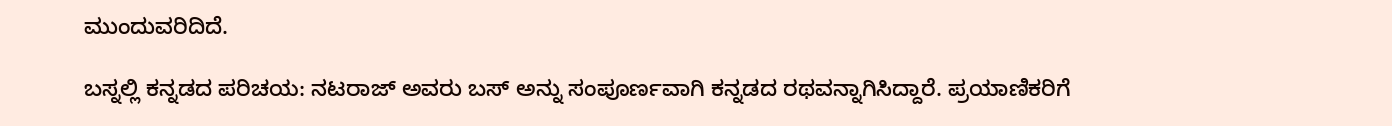ಮುಂದುವರಿದಿದೆ.

ಬಸ್ನಲ್ಲಿ ಕನ್ನಡದ ಪರಿಚಯ: ನಟರಾಜ್ ಅವರು ಬಸ್ ಅನ್ನು ಸಂಪೂರ್ಣವಾಗಿ ಕನ್ನಡದ ರಥವನ್ನಾಗಿಸಿದ್ದಾರೆ. ಪ್ರಯಾಣಿಕರಿಗೆ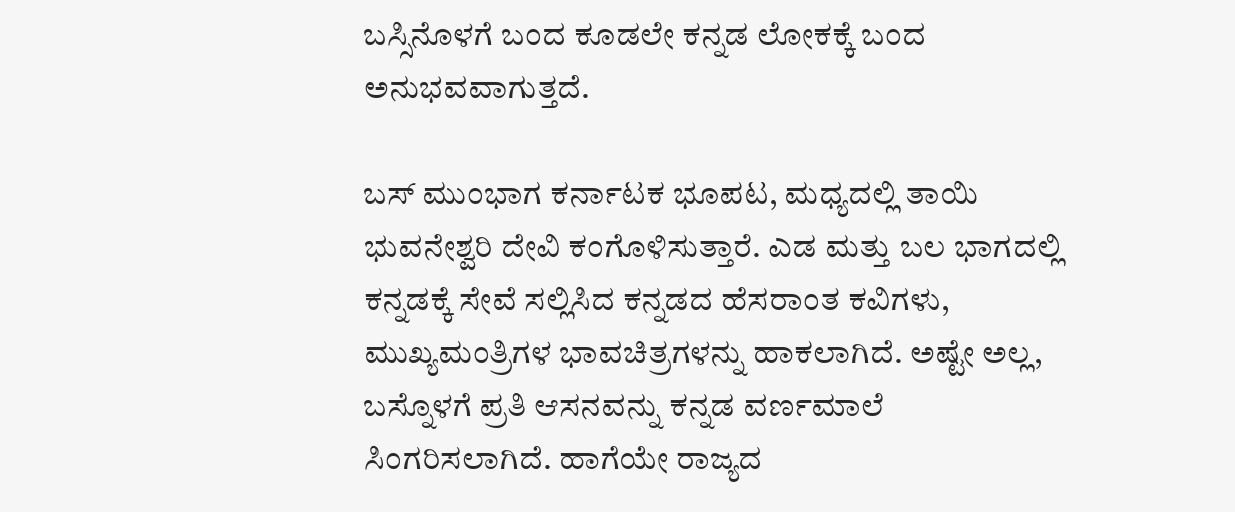ಬಸ್ಸಿನೊಳಗೆ ಬಂದ ಕೂಡಲೇ ಕನ್ನಡ ಲೋಕಕ್ಕೆ ಬಂದ ಅನುಭವವಾಗುತ್ತದೆ.

ಬಸ್ ಮುಂಭಾಗ ಕರ್ನಾಟಕ ಭೂಪಟ, ಮಧ್ಯದಲ್ಲಿ ತಾಯಿ ಭುವನೇಶ್ವರಿ ದೇವಿ ಕಂಗೊಳಿಸುತ್ತಾರೆ. ಎಡ ಮತ್ತು ಬಲ ಭಾಗದಲ್ಲಿ ಕನ್ನಡಕ್ಕೆ ಸೇವೆ ಸಲ್ಲಿಸಿದ ಕನ್ನಡದ ಹೆಸರಾಂತ ಕವಿಗಳು, ಮುಖ್ಯಮಂತ್ರಿಗಳ ಭಾವಚಿತ್ರಗಳನ್ನು ಹಾಕಲಾಗಿದೆ‌. ಅಷ್ಟೇ ಅಲ್ಲ, ಬಸ್ನೊಳಗೆ ಪ್ರತಿ ಆಸನವನ್ನು ಕನ್ನಡ ವರ್ಣಮಾಲೆ ಸಿಂಗರಿಸಲಾಗಿದೆ. ಹಾಗೆಯೇ ರಾಜ್ಯದ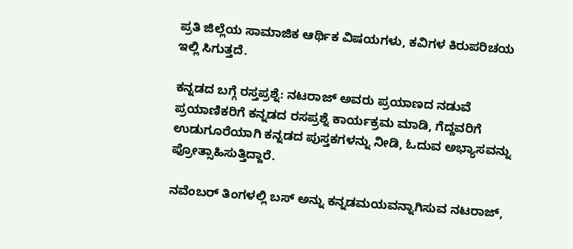ಪ್ರತಿ ಜಿಲ್ಲೆಯ ಸಾಮಾಜಿಕ ಆರ್ಥಿಕ ವಿಷಯಗಳು, ಕವಿಗಳ ಕಿರುಪರಿಚಯ ಇಲ್ಲಿ ಸಿಗುತ್ತದೆ.

ಕನ್ನಡದ ಬಗ್ಗೆ ರಸ್ತಪ್ರಶ್ನೆ: ನಟರಾಜ್ ಅವರು ಪ್ರಯಾಣದ ನಡುವೆ ಪ್ರಯಾಣಿಕರಿಗೆ ಕನ್ನಡದ ರಸಪ್ರಶ್ನೆ ಕಾರ್ಯಕ್ರಮ ಮಾಡಿ, ಗೆದ್ದವರಿಗೆ ಉಡುಗೂರೆಯಾಗಿ ಕನ್ನಡದ ಪುಸ್ತಕಗಳನ್ನು ನೀಡಿ, ಓದುವ ಅಭ್ಯಾಸವನ್ನು ಪ್ರೋತ್ಸಾಹಿಸುತ್ತಿದ್ದಾರೆ.

ನವೆಂಬರ್ ತಿಂಗಳಲ್ಲಿ ಬಸ್ ಅನ್ನು ಕನ್ನಡಮಯವನ್ನಾಗಿಸುವ ನಟರಾಜ್,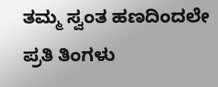ತಮ್ಮ ಸ್ವಂತ ಹಣದಿಂದಲೇ ಪ್ರತಿ ತಿಂಗಳು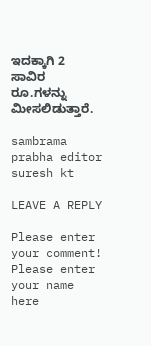ಇದಕ್ಕಾಗಿ 2 ಸಾವಿರ ರೂ.ಗಳನ್ನು ಮೀಸಲಿಡುತ್ತಾರೆ.

sambrama prabha editor suresh kt

LEAVE A REPLY

Please enter your comment!
Please enter your name here